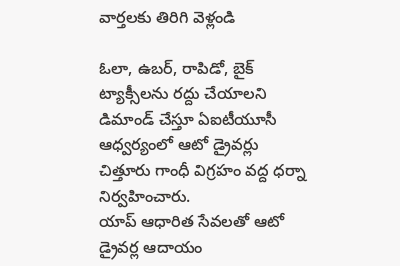వార్తలకు తిరిగి వెళ్లండి

ఓలా, ఉబర్, రాపిడో, బైక్ ట్యాక్సీలను రద్దు చేయాలని డిమాండ్ చేస్తూ ఏఐటీయూసీ ఆధ్వర్యంలో ఆటో డ్రైవర్లు చిత్తూరు గాంధీ విగ్రహం వద్ద ధర్నా నిర్వహించారు.
యాప్ ఆధారిత సేవలతో ఆటో డ్రైవర్ల ఆదాయం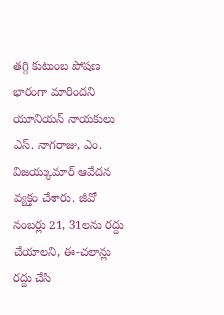తగ్గి కుటుంబ పోషణ భారంగా మారిందని యూనియన్ నాయకులు ఎస్. నాగరాజు, ఎం. విజయ్కుమార్ ఆవేదన వ్యక్తం చేశారు. జీవో నంబర్లు 21, 31లను రద్దు చేయాలని, ఈ-చలాన్లు రద్దు చేసి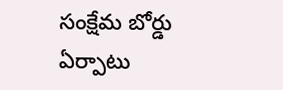సంక్షేమ బోర్డు ఏర్పాటు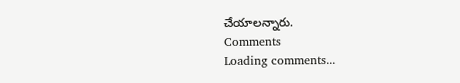చేయాలన్నారు.
Comments
Loading comments...